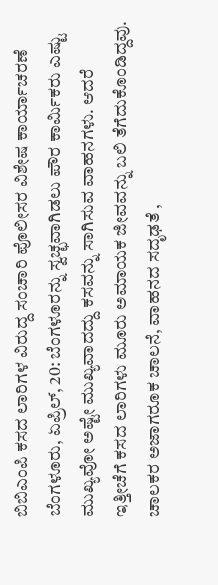ಬಿಬಿಎಂಪಿ ಕಸದ ಲಾರಿಗಳ ವಿರುದ್ದ ಸಂಚಾರಿ ಪೊಲೀಸರ ವಿಶೇಷ ಕಾರ್ಯಾಚರಣೆ
ಬೆಂಗಳೂರು, ಏಪ್ರಿಲ್, 20: ಬೆಂಗಳೂರನ್ನು ಸ್ವಚ್ಛವಾಗಿಡಲು ಪೌರ ಕಾರ್ಮಿಕರು ಎಷ್ಟು ಮುಖ್ಯವೋ ಅಷ್ಟೇ ಮುಖ್ಯವಾದದ್ದು ಕಸವನ್ನು ಸಾಗಿಸುವ ವಾಹನಗಳು. ಆದರೆ ಇತ್ತೀಚೆಗೆ ಕಸದ ಲಾರಿಗಳು ಮೂರು ಅಮಾಯಕ ಜೀವವನ್ನು ಬಲಿ ತೆಗೆದುಕೊಂಡಿದ್ದವು. ಚಾಲಕರ ಅಜಾಗರೂಕ ಚಾಲನೆ, ವಾಹನದ ಸದೃಢತೆ ,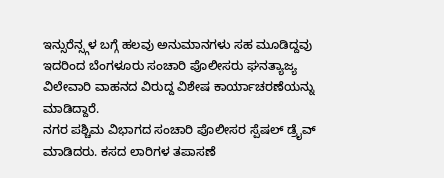ಇನ್ಸುರೆನ್ಸ್ಗಳ ಬಗ್ಗೆ ಹಲವು ಅನುಮಾನಗಳು ಸಹ ಮೂಡಿದ್ದವು ಇದರಿಂದ ಬೆಂಗಳೂರು ಸಂಚಾರಿ ಪೊಲೀಸರು ಘನತ್ಯಾಜ್ಯ ವಿಲೇವಾರಿ ವಾಹನದ ವಿರುದ್ದ ವಿಶೇಷ ಕಾರ್ಯಾಚರಣೆಯನ್ನು ಮಾಡಿದ್ದಾರೆ.
ನಗರ ಪಶ್ಚಿಮ ವಿಭಾಗದ ಸಂಚಾರಿ ಪೊಲೀಸರ ಸ್ಪೆಷಲ್ ಡ್ರೈವ್ ಮಾಡಿದರು. ಕಸದ ಲಾರಿಗಳ ತಪಾಸಣೆ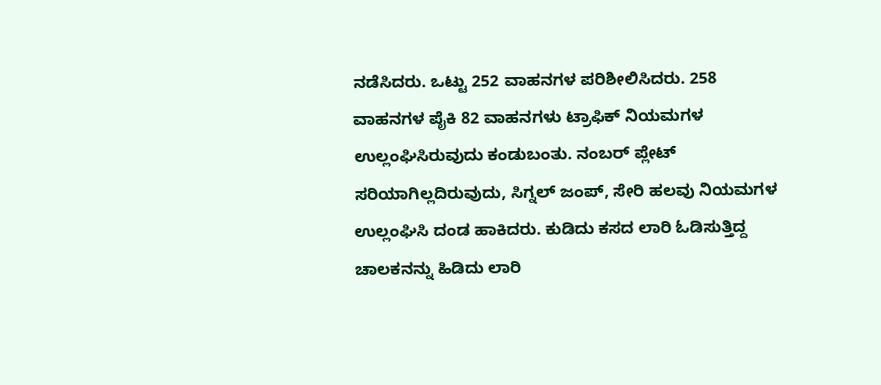ನಡೆಸಿದರು. ಒಟ್ಟು 252 ವಾಹನಗಳ ಪರಿಶೀಲಿಸಿದರು. 258 ವಾಹನಗಳ ಪೈಕಿ 82 ವಾಹನಗಳು ಟ್ರಾಫಿಕ್ ನಿಯಮಗಳ ಉಲ್ಲಂಘಿಸಿರುವುದು ಕಂಡುಬಂತು. ನಂಬರ್ ಪ್ಲೇಟ್ ಸರಿಯಾಗಿಲ್ಲದಿರುವುದು, ಸಿಗ್ನಲ್ ಜಂಪ್, ಸೇರಿ ಹಲವು ನಿಯಮಗಳ ಉಲ್ಲಂಘಿಸಿ ದಂಡ ಹಾಕಿದರು. ಕುಡಿದು ಕಸದ ಲಾರಿ ಓಡಿಸುತ್ತಿದ್ದ ಚಾಲಕನನ್ನು ಹಿಡಿದು ಲಾರಿ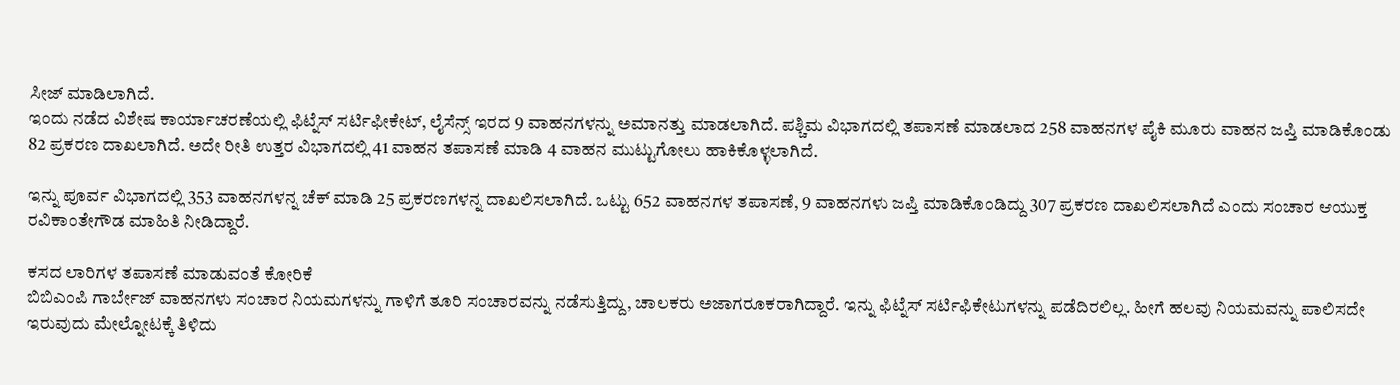ಸೀಜ್ ಮಾಡಿಲಾಗಿದೆ.
ಇಂದು ನಡೆದ ವಿಶೇಷ ಕಾರ್ಯಾಚರಣೆಯಲ್ಲಿ ಫಿಟ್ನೆಸ್ ಸರ್ಟಿಫೀಕೇಟ್, ಲೈಸೆನ್ಸ್ ಇರದ 9 ವಾಹನಗಳನ್ನು ಅಮಾನತ್ತು ಮಾಡಲಾಗಿದೆ. ಪಶ್ಚಿಮ ವಿಭಾಗದಲ್ಲಿ ತಪಾಸಣೆ ಮಾಡಲಾದ 258 ವಾಹನಗಳ ಪೈಕಿ ಮೂರು ವಾಹನ ಜಪ್ತಿ ಮಾಡಿಕೊಂಡು 82 ಪ್ರಕರಣ ದಾಖಲಾಗಿದೆ. ಅದೇ ರೀತಿ ಉತ್ತರ ವಿಭಾಗದಲ್ಲಿ 41 ವಾಹನ ತಪಾಸಣೆ ಮಾಡಿ 4 ವಾಹನ ಮುಟ್ಟುಗೋಲು ಹಾಕಿಕೊಳ್ಳಲಾಗಿದೆ.

ಇನ್ನು ಪೂರ್ವ ವಿಭಾಗದಲ್ಲಿ 353 ವಾಹನಗಳನ್ನ ಚೆಕ್ ಮಾಡಿ 25 ಪ್ರಕರಣಗಳನ್ನ ದಾಖಲಿಸಲಾಗಿದೆ. ಒಟ್ಟು 652 ವಾಹನಗಳ ತಪಾಸಣೆ, 9 ವಾಹನಗಳು ಜಪ್ತಿ ಮಾಡಿಕೊಂಡಿದ್ದು 307 ಪ್ರಕರಣ ದಾಖಲಿಸಲಾಗಿದೆ ಎಂದು ಸಂಚಾರ ಆಯುಕ್ತ ರವಿಕಾಂತೇಗೌಡ ಮಾಹಿತಿ ನೀಡಿದ್ದಾರೆ.

ಕಸದ ಲಾರಿಗಳ ತಪಾಸಣೆ ಮಾಡುವಂತೆ ಕೋರಿಕೆ
ಬಿಬಿಎಂಪಿ ಗಾರ್ಬೇಜ್ ವಾಹನಗಳು ಸಂಚಾರ ನಿಯಮಗಳನ್ನು ಗಾಳಿಗೆ ತೂರಿ ಸಂಚಾರವನ್ನು ನಡೆಸುತ್ತಿದ್ದು, ಚಾಲಕರು ಅಜಾಗರೂಕರಾಗಿದ್ದಾರೆ. ಇನ್ನು ಫಿಟ್ನೆಸ್ ಸರ್ಟಿಫಿಕೇಟುಗಳನ್ನು ಪಡೆದಿರಲಿಲ್ಲ. ಹೀಗೆ ಹಲವು ನಿಯಮವನ್ನು ಪಾಲಿಸದೇ ಇರುವುದು ಮೇಲ್ನೋಟಕ್ಕೆ ತಿಳಿದು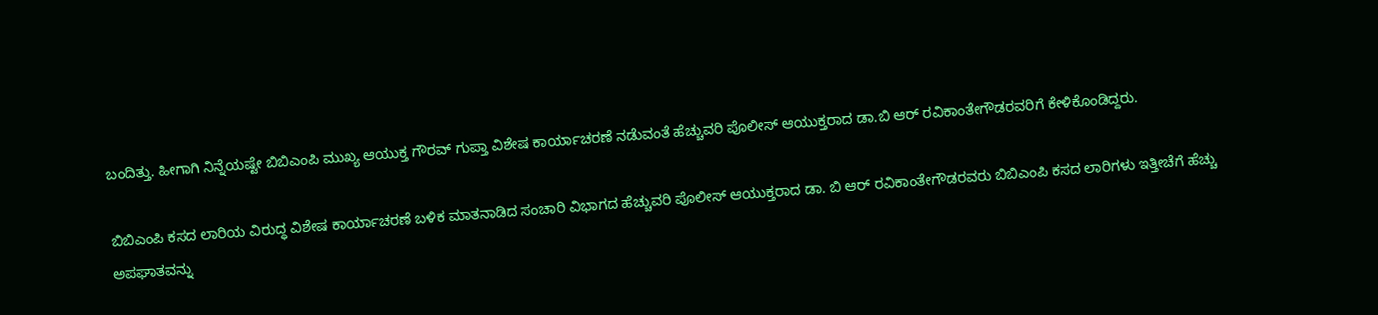ಬಂದಿತ್ತು. ಹೀಗಾಗಿ ನಿನ್ನೆಯಷ್ಟೇ ಬಿಬಿಎಂಪಿ ಮುಖ್ಯ ಆಯುಕ್ತ ಗೌರವ್ ಗುಪ್ತಾ ವಿಶೇಷ ಕಾರ್ಯಾಚರಣೆ ನಡೆುವಂತೆ ಹೆಚ್ಚುವರಿ ಪೊಲೀಸ್ ಆಯುಕ್ತರಾದ ಡಾ.ಬಿ ಆರ್ ರವಿಕಾಂತೇಗೌಡರವರಿಗೆ ಕೇಳಿಕೊಂಡಿದ್ದರು.

ಬಿಬಿಎಂಪಿ ಕಸದ ಲಾರಿಯ ವಿರುದ್ಧ ವಿಶೇಷ ಕಾರ್ಯಾಚರಣೆ ಬಳಿಕ ಮಾತನಾಡಿದ ಸಂಚಾರಿ ವಿಭಾಗದ ಹೆಚ್ಚುವರಿ ಪೊಲೀಸ್ ಆಯುಕ್ತರಾದ ಡಾ. ಬಿ ಆರ್ ರವಿಕಾಂತೇಗೌಡರವರು ಬಿಬಿಎಂಪಿ ಕಸದ ಲಾರಿಗಳು ಇತ್ತೀಚೆಗೆ ಹೆಚ್ಚು ಅಪಘಾತವನ್ನು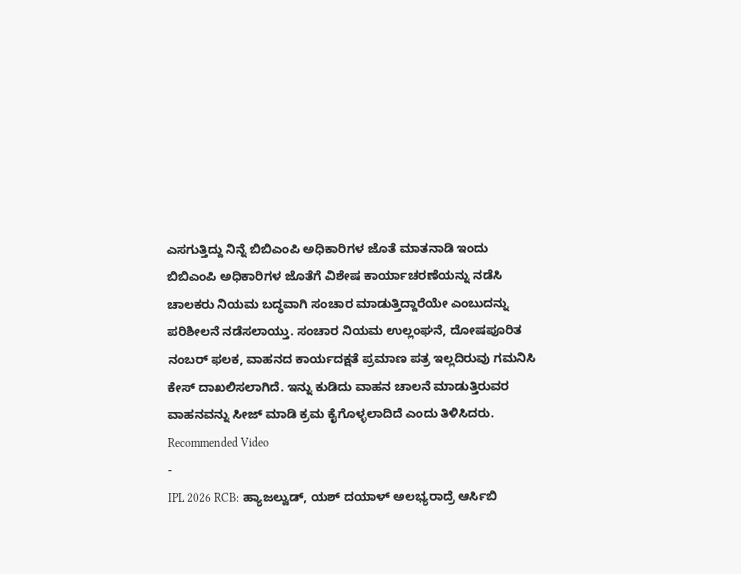ಎಸಗುತ್ತಿದ್ದು ನಿನ್ನೆ ಬಿಬಿಎಂಪಿ ಅಧಿಕಾರಿಗಳ ಜೊತೆ ಮಾತನಾಡಿ ಇಂದು ಬಿಬಿಎಂಪಿ ಅಧಿಕಾರಿಗಳ ಜೊತೆಗೆ ವಿಶೇಷ ಕಾರ್ಯಾಚರಣೆಯನ್ನು ನಡೆಸಿ ಚಾಲಕರು ನಿಯಮ ಬದ್ಧವಾಗಿ ಸಂಚಾರ ಮಾಡುತ್ತಿದ್ದಾರೆಯೇ ಎಂಬುದನ್ನು ಪರಿಶೀಲನೆ ನಡೆಸಲಾಯ್ತು. ಸಂಚಾರ ನಿಯಮ ಉಲ್ಲಂಘನೆ, ದೋಷಪೂರಿತ ನಂಬರ್ ಫಲಕ, ವಾಹನದ ಕಾರ್ಯದಕ್ಷತೆ ಪ್ರಮಾಣ ಪತ್ರ ಇಲ್ಲದಿರುವು ಗಮನಿಸಿ ಕೇಸ್ ದಾಖಲಿಸಲಾಗಿದೆ. ಇನ್ನು ಕುಡಿದು ವಾಹನ ಚಾಲನೆ ಮಾಡುತ್ತಿರುವರ ವಾಹನವನ್ನು ಸೀಜ್ ಮಾಡಿ ಕ್ರಮ ಕೈಗೊಳ್ಳಲಾದಿದೆ ಎಂದು ತಿಳಿಸಿದರು.
Recommended Video
-
IPL 2026 RCB: ಹ್ಯಾಜಲ್ವುಡ್, ಯಶ್ ದಯಾಳ್ ಅಲಭ್ಯರಾದ್ರೆ ಆರ್ಸಿಬಿ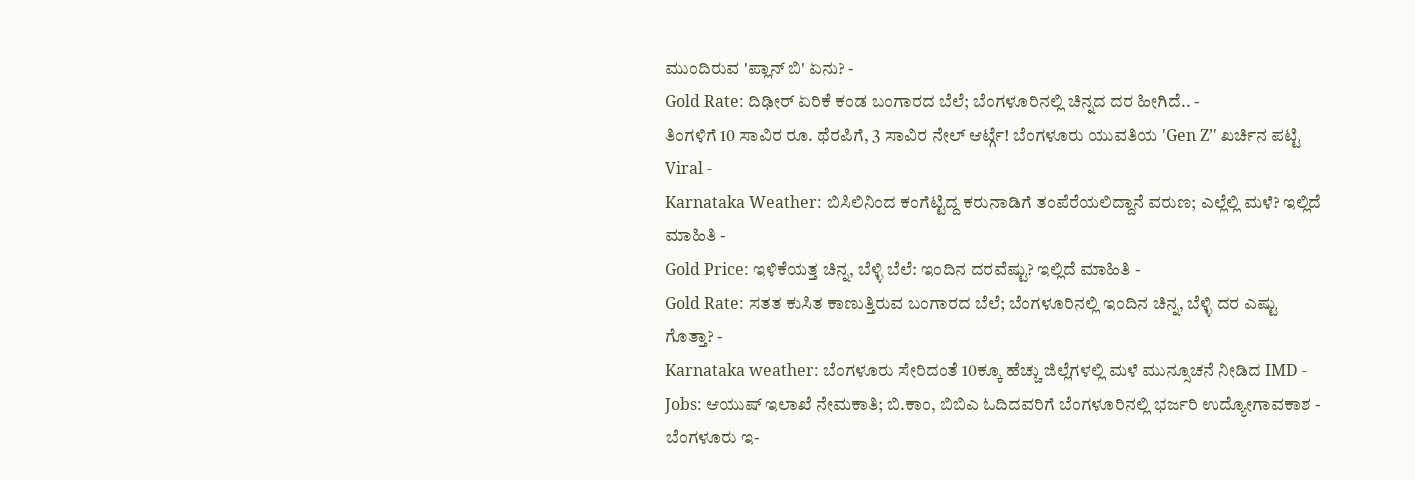ಮುಂದಿರುವ 'ಪ್ಲಾನ್ ಬಿ' ಏನು? -
Gold Rate: ದಿಢೀರ್ ಏರಿಕೆ ಕಂಡ ಬಂಗಾರದ ಬೆಲೆ; ಬೆಂಗಳೂರಿನಲ್ಲಿ ಚಿನ್ನದ ದರ ಹೀಗಿದೆ.. -
ತಿಂಗಳಿಗೆ 10 ಸಾವಿರ ರೂ. ಥೆರಪಿಗೆ, 3 ಸಾವಿರ ನೇಲ್ ಆರ್ಟ್ಗೆ! ಬೆಂಗಳೂರು ಯುವತಿಯ 'Gen Z’' ಖರ್ಚಿನ ಪಟ್ಟಿ Viral -
Karnataka Weather: ಬಿಸಿಲಿನಿಂದ ಕಂಗೆಟ್ಟಿದ್ದ ಕರುನಾಡಿಗೆ ತಂಪೆರೆಯಲಿದ್ದಾನೆ ವರುಣ; ಎಲ್ಲೆಲ್ಲಿ ಮಳೆ? ಇಲ್ಲಿದೆ ಮಾಹಿತಿ -
Gold Price: ಇಳಿಕೆಯತ್ತ ಚಿನ್ನ, ಬೆಳ್ಳಿ ಬೆಲೆ: ಇಂದಿನ ದರವೆಷ್ಟು? ಇಲ್ಲಿದೆ ಮಾಹಿತಿ -
Gold Rate: ಸತತ ಕುಸಿತ ಕಾಣುತ್ತಿರುವ ಬಂಗಾರದ ಬೆಲೆ; ಬೆಂಗಳೂರಿನಲ್ಲಿ ಇಂದಿನ ಚಿನ್ನ, ಬೆಳ್ಳಿ ದರ ಎಷ್ಟು ಗೊತ್ತಾ? -
Karnataka weather: ಬೆಂಗಳೂರು ಸೇರಿದಂತೆ 10ಕ್ಕೂ ಹೆಚ್ಚು ಜಿಲ್ಲೆಗಳಲ್ಲಿ ಮಳೆ ಮುನ್ಸೂಚನೆ ನೀಡಿದ IMD -
Jobs: ಆಯುಷ್ ಇಲಾಖೆ ನೇಮಕಾತಿ; ಬಿ.ಕಾಂ, ಬಿಬಿಎ ಓದಿದವರಿಗೆ ಬೆಂಗಳೂರಿನಲ್ಲಿ ಭರ್ಜರಿ ಉದ್ಯೋಗಾವಕಾಶ -
ಬೆಂಗಳೂರು ಇ-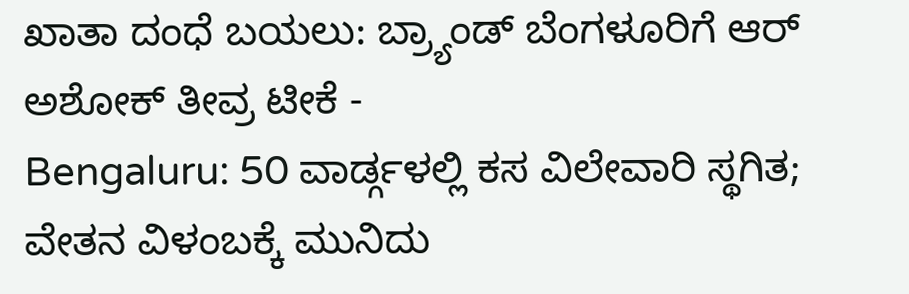ಖಾತಾ ದಂಧೆ ಬಯಲು: ಬ್ರ್ಯಾಂಡ್ ಬೆಂಗಳೂರಿಗೆ ಆರ್ ಅಶೋಕ್ ತೀವ್ರ ಟೀಕೆ -
Bengaluru: 50 ವಾರ್ಡ್ಗಳಲ್ಲಿ ಕಸ ವಿಲೇವಾರಿ ಸ್ಥಗಿತ; ವೇತನ ವಿಳಂಬಕ್ಕೆ ಮುನಿದು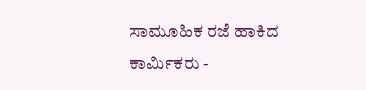ಸಾಮೂಹಿಕ ರಜೆ ಹಾಕಿದ ಕಾರ್ಮಿಕರು -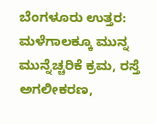ಬೆಂಗಳೂರು ಉತ್ತರ: ಮಳೆಗಾಲಕ್ಕೂ ಮುನ್ನ ಮುನ್ನೆಚ್ಚರಿಕೆ ಕ್ರಮ, ರಸ್ತೆ ಅಗಲೀಕರಣ,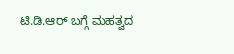ಟಿ.ಡಿ.ಆರ್ ಬಗ್ಗೆ ಮಹತ್ವದ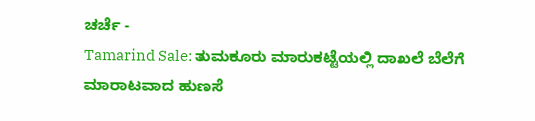ಚರ್ಚೆ -
Tamarind Sale: ತುಮಕೂರು ಮಾರುಕಟ್ಟೆಯಲ್ಲಿ ದಾಖಲೆ ಬೆಲೆಗೆ ಮಾರಾಟವಾದ ಹುಣಸೆ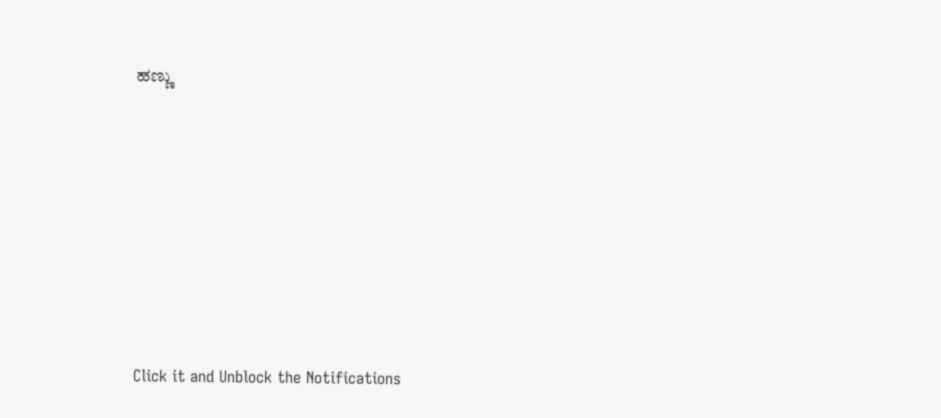ಹಣ್ಣು









Click it and Unblock the Notifications